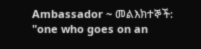Ambassador ~ መልእክተኞች: "one who goes on an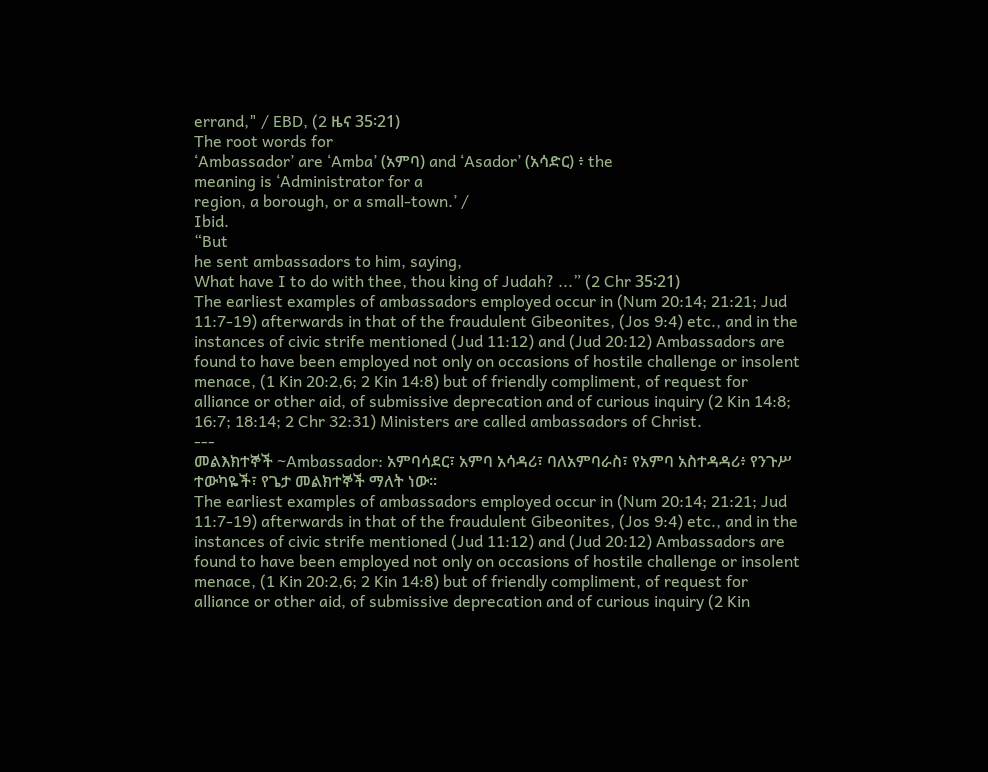errand," / EBD, (2 ዜና 35፡21)
The root words for
‘Ambassador’ are ‘Amba’ (አምባ) and ‘Asador’ (አሳድር) ፥ the
meaning is ‘Administrator for a
region, a borough, or a small-town.’ /
Ibid.
“But
he sent ambassadors to him, saying,
What have I to do with thee, thou king of Judah? ...” (2 Chr 35፡21)
The earliest examples of ambassadors employed occur in (Num 20:14; 21:21; Jud 11:7-19) afterwards in that of the fraudulent Gibeonites, (Jos 9:4) etc., and in the instances of civic strife mentioned (Jud 11:12) and (Jud 20:12) Ambassadors are found to have been employed not only on occasions of hostile challenge or insolent menace, (1 Kin 20:2,6; 2 Kin 14:8) but of friendly compliment, of request for alliance or other aid, of submissive deprecation and of curious inquiry (2 Kin 14:8; 16:7; 18:14; 2 Chr 32:31) Ministers are called ambassadors of Christ.
---
መልእክተኞች ~Ambassador: አምባሳደር፣ አምባ አሳዳሪ፣ ባለአምባራስ፣ የአምባ አስተዳዳሪ፥ የንጉሥ ተውካዬች፣ የጌታ መልክተኞች ማለት ነው።
The earliest examples of ambassadors employed occur in (Num 20:14; 21:21; Jud 11:7-19) afterwards in that of the fraudulent Gibeonites, (Jos 9:4) etc., and in the instances of civic strife mentioned (Jud 11:12) and (Jud 20:12) Ambassadors are found to have been employed not only on occasions of hostile challenge or insolent menace, (1 Kin 20:2,6; 2 Kin 14:8) but of friendly compliment, of request for alliance or other aid, of submissive deprecation and of curious inquiry (2 Kin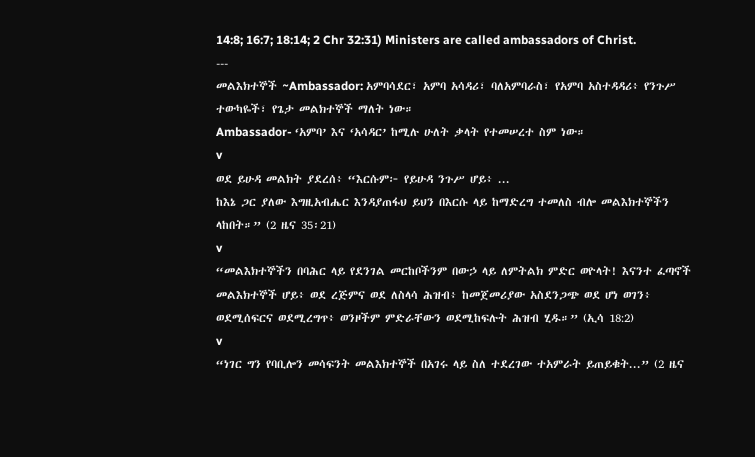14:8; 16:7; 18:14; 2 Chr 32:31) Ministers are called ambassadors of Christ.
---
መልእክተኞች ~Ambassador: አምባሳደር፣ አምባ አሳዳሪ፣ ባለአምባራስ፣ የአምባ አስተዳዳሪ፥ የንጉሥ ተውካዬች፣ የጌታ መልክተኞች ማለት ነው።
Ambassador- ‘አምባ’ እና ‘አሳዳር’ ከሚሉ ሁለት ቃላት የተመሠረተ ስም ነው።
v
ወደ ይሁዳ መልክት ያደረሰ፥ “እርሱም፦ የይሁዳ ንጉሥ ሆይ፥ ...
ከእኔ ጋር ያለው እግዚአብሔር እንዳያጠፋህ ይህን በእርሱ ላይ ከማድረግ ተመለስ ብሎ መልእክተኞችን ላከበት።” (2 ዜና 35፡21)
v
“መልእክተኞችን በባሕር ላይ የደንገል መርከቦችንም በውኃ ላይ ለምትልክ ምድር ወዮላት! እናንተ ፈጣኖች መልእክተኞች ሆይ፥ ወደ ረጅምና ወደ ለስላሳ ሕዝብ፥ ከመጀመሪያው አስደንጋጭ ወደ ሆነ ወገን፥ ወደሚሰፍርና ወደሚረግጥ፥ ወንዞችም ምድራቸውን ወደሚከፍሉት ሕዝብ ሂዱ።” (ኢሳ 18:2)
v
“ነገር ግን የባቢሎን መሳፍንት መልእክተኞች በአገሩ ላይ ስለ ተደረገው ተአምራት ይጠይቁት...” (2 ዜና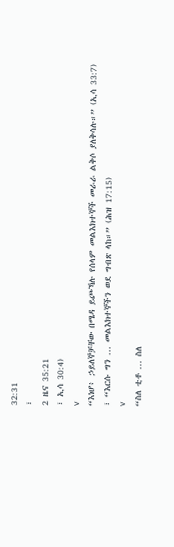32:31
፣
2 ዜና 35:21
፣ ኢሳ 30:4)
v
“እነሆ፥ ኃይለኞቻቸው በሜዳ ይጮኻሉ የሰላም መልእክተኞች መራራ ልቅሶ ያለቅሳሉ።” (ኢሳ 33:7)
፣ “እርሱ ግን ... መልእክተኞችን ወደ ግብጽ ላከ።” (ሕዝ 17:15)
v
“ስለ ቲቶ ... ስለ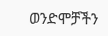ወንድሞቻችን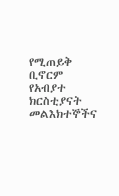የሚጠይቅ ቢኖርም የአብያተ ክርስቲያናት መልእክተኞችና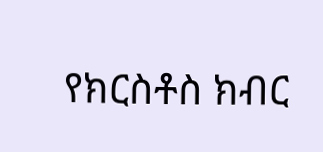የክርስቶስ ክብር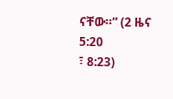ናቸው።” (2 ዜና 5:20
፣ 8:23)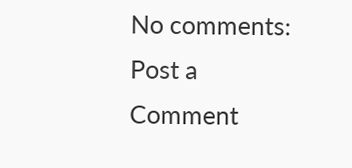No comments:
Post a Comment